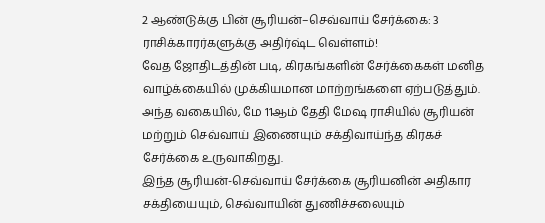2 ஆண்டுக்கு பின் சூரியன்–செவ்வாய் சேர்க்கை: 3 ராசிக்காரர்களுக்கு அதிர்ஷ்ட வெள்ளம்!
வேத ஜோதிடத்தின் படி, கிரகங்களின் சேர்க்கைகள் மனித வாழ்க்கையில் முக்கியமான மாற்றங்களை ஏற்படுத்தும். அந்த வகையில், மே 11ஆம் தேதி மேஷ ராசியில் சூரியன் மற்றும் செவ்வாய் இணையும் சக்திவாய்ந்த கிரகச் சேர்க்கை உருவாகிறது.
இந்த சூரியன்-செவ்வாய் சேர்க்கை சூரியனின் அதிகார சக்தியையும், செவ்வாயின் துணிச்சலையும்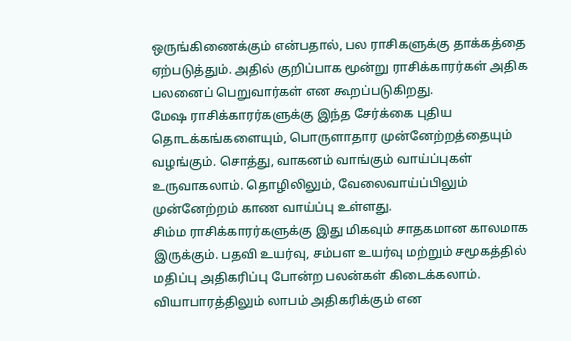ஒருங்கிணைக்கும் என்பதால், பல ராசிகளுக்கு தாக்கத்தை ஏற்படுத்தும். அதில் குறிப்பாக மூன்று ராசிக்காரர்கள் அதிக பலனைப் பெறுவார்கள் என கூறப்படுகிறது.
மேஷ ராசிக்காரர்களுக்கு இந்த சேர்க்கை புதிய தொடக்கங்களையும், பொருளாதார முன்னேற்றத்தையும் வழங்கும். சொத்து, வாகனம் வாங்கும் வாய்ப்புகள் உருவாகலாம். தொழிலிலும், வேலைவாய்ப்பிலும் முன்னேற்றம் காண வாய்ப்பு உள்ளது.
சிம்ம ராசிக்காரர்களுக்கு இது மிகவும் சாதகமான காலமாக இருக்கும். பதவி உயர்வு, சம்பள உயர்வு மற்றும் சமூகத்தில் மதிப்பு அதிகரிப்பு போன்ற பலன்கள் கிடைக்கலாம். வியாபாரத்திலும் லாபம் அதிகரிக்கும் என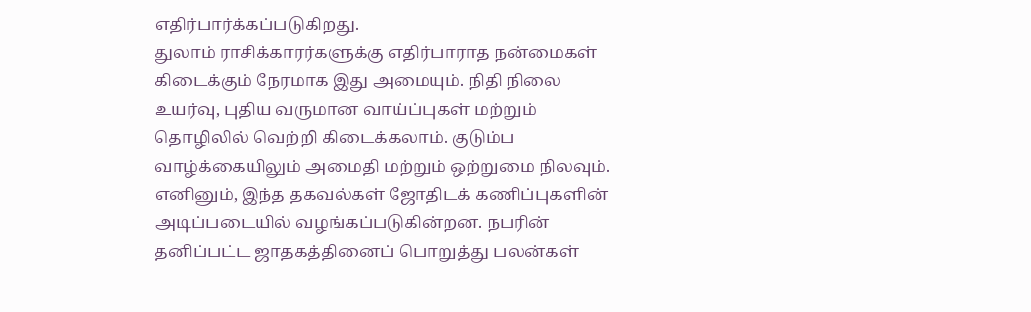எதிர்பார்க்கப்படுகிறது.
துலாம் ராசிக்காரர்களுக்கு எதிர்பாராத நன்மைகள் கிடைக்கும் நேரமாக இது அமையும். நிதி நிலை உயர்வு, புதிய வருமான வாய்ப்புகள் மற்றும் தொழிலில் வெற்றி கிடைக்கலாம். குடும்ப வாழ்க்கையிலும் அமைதி மற்றும் ஒற்றுமை நிலவும்.
எனினும், இந்த தகவல்கள் ஜோதிடக் கணிப்புகளின் அடிப்படையில் வழங்கப்படுகின்றன. நபரின் தனிப்பட்ட ஜாதகத்தினைப் பொறுத்து பலன்கள்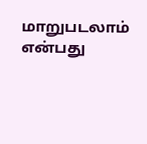மாறுபடலாம் என்பது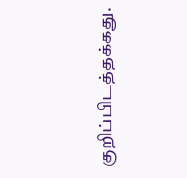குறிப்பிடத்தக்கது.